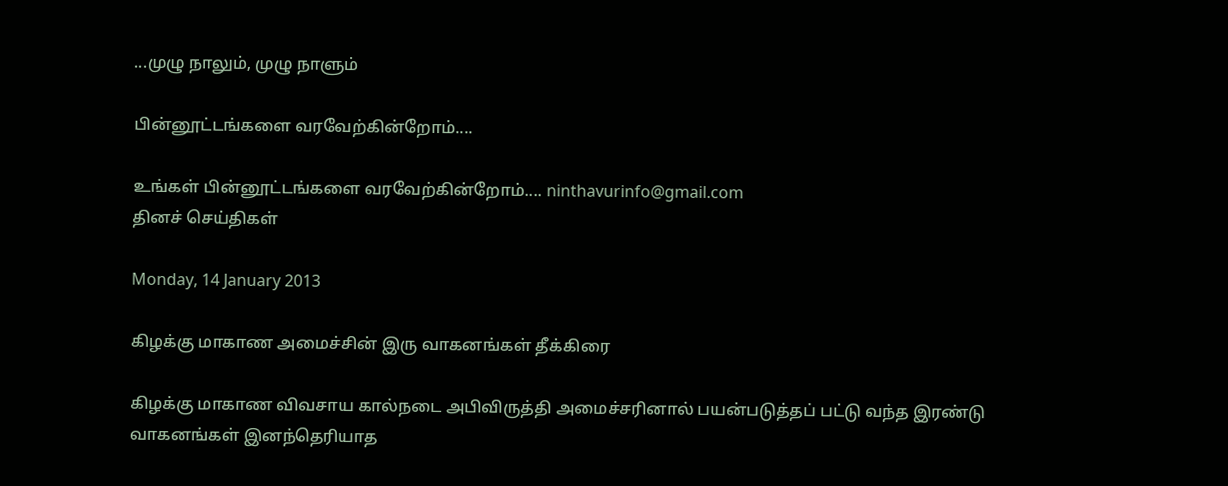...முழு நாலும், முழு நாளும்

பின்னூட்டங்களை வரவேற்கின்றோம்....

உங்கள் பின்னூட்டங்களை வரவேற்கின்றோம்.... ninthavurinfo@gmail.com
தினச் செய்திகள்

Monday, 14 January 2013

கிழக்கு மாகாண அமைச்சின் இரு வாகனங்கள் தீக்கிரை

கிழக்கு மாகாண விவசாய கால்நடை அபிவிருத்தி அமைச்சரினால் பயன்படுத்தப் பட்டு வந்த இரண்டு வாகனங்கள் இனந்தெரியாத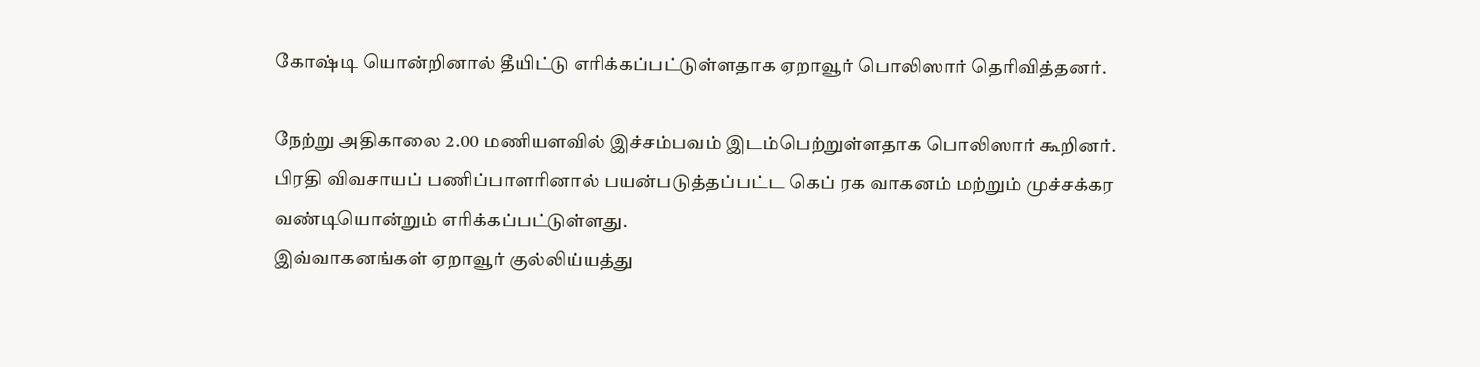கோஷ்டி யொன்றினால் தீயிட்டு எரிக்கப்பட்டுள்ளதாக ஏறாவூர் பொலிஸார் தெரிவித்தனர்.

நேற்று அதிகாலை 2.00 மணியளவில் இச்சம்பவம் இடம்பெற்றுள்ளதாக பொலிஸார் கூறினர்.
பிரதி விவசாயப் பணிப்பாளரினால் பயன்படுத்தப்பட்ட கெப் ரக வாகனம் மற்றும் முச்சக்கர வண்டியொன்றும் எரிக்கப்பட்டுள்ளது.
இவ்வாகனங்கள் ஏறாவூர் குல்லிய்யத்து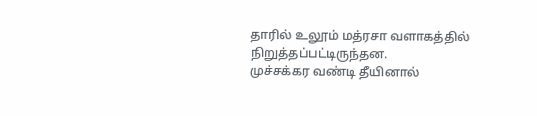தாரில் உலூம் மத்ரசா வளாகத்தில் நிறுத்தப்பட்டிருந்தன.
முச்சக்கர வண்டி தீயினால்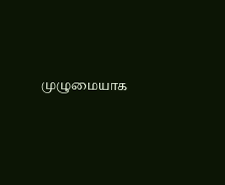முழுமையாக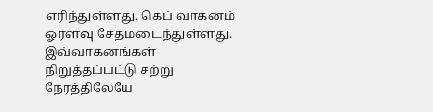எரிந்துள்ளது. கெப் வாகனம் ஓரளவு சேதமடைந்துள்ளது.
இவ்வாகனங்கள் நிறுத்தப்பட்டு சற்று நேரத்திலேயே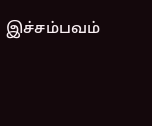இச்சம்பவம்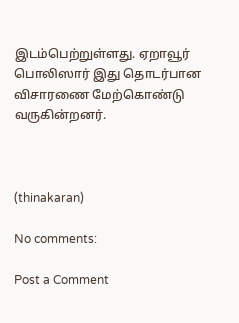இடம்பெற்றுள்ளது. ஏறாவூர் பொலிஸார் இது தொடர்பான விசாரணை மேற்கொண்டு வருகின்றனர்.



(thinakaran)

No comments:

Post a Comment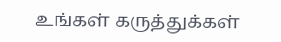உங்கள் கருத்துக்கள்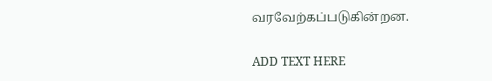வரவேற்கப்படுகின்றன.

ADD TEXT HERE